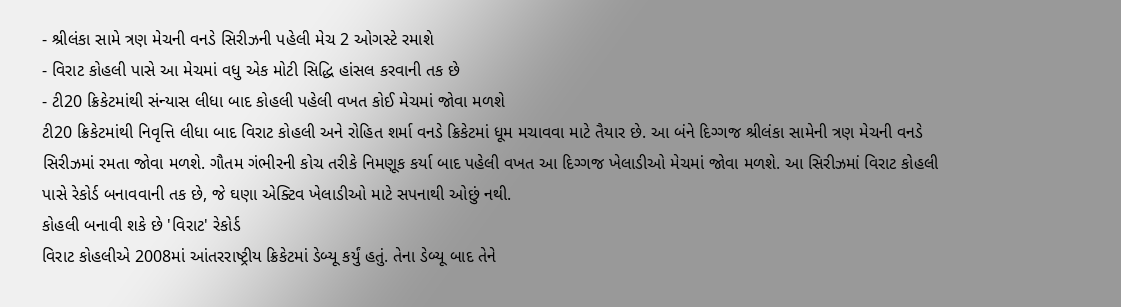- શ્રીલંકા સામે ત્રણ મેચની વનડે સિરીઝની પહેલી મેચ 2 ઓગસ્ટે રમાશે
- વિરાટ કોહલી પાસે આ મેચમાં વધુ એક મોટી સિદ્ધિ હાંસલ કરવાની તક છે
- ટી20 ક્રિકેટમાંથી સંન્યાસ લીધા બાદ કોહલી પહેલી વખત કોઈ મેચમાં જોવા મળશે
ટી20 ક્રિકેટમાંથી નિવૃત્તિ લીધા બાદ વિરાટ કોહલી અને રોહિત શર્મા વનડે ક્રિકેટમાં ધૂમ મચાવવા માટે તૈયાર છે. આ બંને દિગ્ગજ શ્રીલંકા સામેની ત્રણ મેચની વનડે સિરીઝમાં રમતા જોવા મળશે. ગૌતમ ગંભીરની કોચ તરીકે નિમણૂક કર્યા બાદ પહેલી વખત આ દિગ્ગજ ખેલાડીઓ મેચમાં જોવા મળશે. આ સિરીઝમાં વિરાટ કોહલી પાસે રેકોર્ડ બનાવવાની તક છે, જે ઘણા એક્ટિવ ખેલાડીઓ માટે સપનાથી ઓછું નથી.
કોહલી બનાવી શકે છે 'વિરાટ' રેકોર્ડ
વિરાટ કોહલીએ 2008માં આંતરરાષ્ટ્રીય ક્રિકેટમાં ડેબ્યૂ કર્યું હતું. તેના ડેબ્યૂ બાદ તેને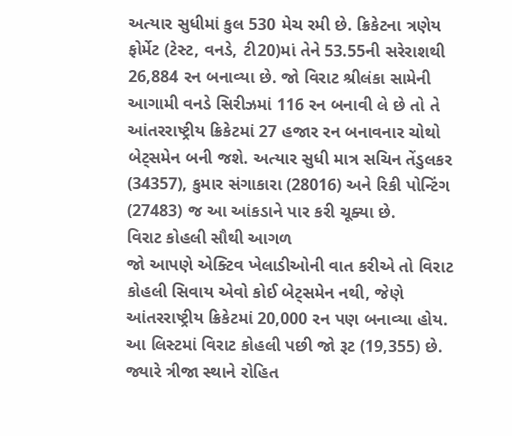અત્યાર સુધીમાં કુલ 530 મેચ રમી છે. ક્રિકેટના ત્રણેય ફોર્મેટ (ટેસ્ટ, વનડે, ટી20)માં તેને 53.55ની સરેરાશથી 26,884 રન બનાવ્યા છે. જો વિરાટ શ્રીલંકા સામેની આગામી વનડે સિરીઝમાં 116 રન બનાવી લે છે તો તે આંતરરાષ્ટ્રીય ક્રિકેટમાં 27 હજાર રન બનાવનાર ચોથો બેટ્સમેન બની જશે. અત્યાર સુધી માત્ર સચિન તેંડુલકર (34357), કુમાર સંગાકારા (28016) અને રિકી પોન્ટિંગ (27483) જ આ આંકડાને પાર કરી ચૂક્યા છે.
વિરાટ કોહલી સૌથી આગળ
જો આપણે એક્ટિવ ખેલાડીઓની વાત કરીએ તો વિરાટ કોહલી સિવાય એવો કોઈ બેટ્સમેન નથી, જેણે આંતરરાષ્ટ્રીય ક્રિકેટમાં 20,000 રન પણ બનાવ્યા હોય. આ લિસ્ટમાં વિરાટ કોહલી પછી જો રૂટ (19,355) છે. જ્યારે ત્રીજા સ્થાને રોહિત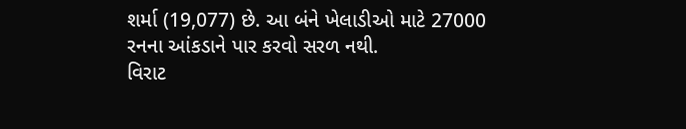શર્મા (19,077) છે. આ બંને ખેલાડીઓ માટે 27000 રનના આંકડાને પાર કરવો સરળ નથી.
વિરાટ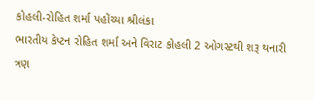કોહલી-રોહિત શર્મા પહોંચ્યા શ્રીલંકા
ભારતીય કેપ્ટન રોહિત શર્મા અને વિરાટ કોહલી 2 ઓગસ્ટથી શરૂ થનારી ત્રણ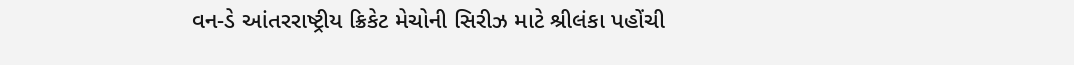વન-ડે આંતરરાષ્ટ્રીય ક્રિકેટ મેચોની સિરીઝ માટે શ્રીલંકા પહોંચી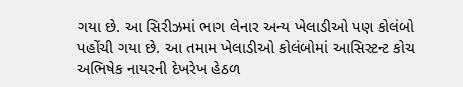ગયા છે. આ સિરીઝમાં ભાગ લેનાર અન્ય ખેલાડીઓ પણ કોલંબો પહોંચી ગયા છે. આ તમામ ખેલાડીઓ કોલંબોમાં આસિસ્ટન્ટ કોચ અભિષેક નાયરની દેખરેખ હેઠળ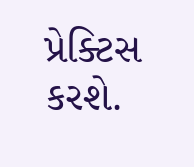પ્રેક્ટિસ કરશે.